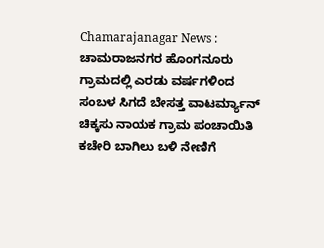Chamarajanagar News : ಚಾಮರಾಜನಗರ ಹೊಂಗನೂರು ಗ್ರಾಮದಲ್ಲಿ ಎರಡು ವರ್ಷಗಳಿಂದ ಸಂಬಳ ಸಿಗದೆ ಬೇಸತ್ತ ವಾಟರ್ಮ್ಯಾನ್ ಚಿಕ್ಕಸು ನಾಯಕ ಗ್ರಾಮ ಪಂಚಾಯಿತಿ ಕಚೇರಿ ಬಾಗಿಲು ಬಳಿ ನೇಣಿಗೆ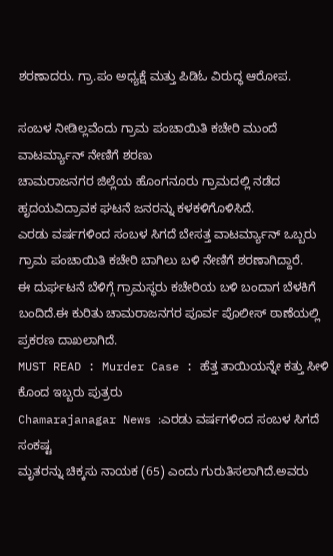ಶರಣಾದರು. ಗ್ರಾ.ಪಂ ಅಧ್ಯಕ್ಷೆ ಮತ್ತು ಪಿಡಿಓ ವಿರುದ್ಧ ಆರೋಪ.

ಸಂಬಳ ನೀಡಿಲ್ಲವೆಂದು ಗ್ರಾಮ ಪಂಚಾಯಿತಿ ಕಚೇರಿ ಮುಂದೆ ವಾಟರ್ಮ್ಯಾನ್ ನೇಣಿಗೆ ಶರಣು
ಚಾಮರಾಜನಗರ ಜಿಲ್ಲೆಯ ಹೊಂಗನೂರು ಗ್ರಾಮದಲ್ಲಿ ನಡೆದ ಹೃದಯವಿದ್ರಾವಕ ಘಟನೆ ಜನರನ್ನು ಕಳಕಳಿಗೊಳಿಸಿದೆ.
ಎರಡು ವರ್ಷಗಳಿಂದ ಸಂಬಳ ಸಿಗದೆ ಬೇಸತ್ತ ವಾಟರ್ಮ್ಯಾನ್ ಒಬ್ಬರು ಗ್ರಾಮ ಪಂಚಾಯಿತಿ ಕಚೇರಿ ಬಾಗಿಲು ಬಳಿ ನೇಣಿಗೆ ಶರಣಾಗಿದ್ದಾರೆ.
ಈ ದುರ್ಘಟನೆ ಬೆಳಿಗ್ಗೆ ಗ್ರಾಮಸ್ಥರು ಕಚೇರಿಯ ಬಳಿ ಬಂದಾಗ ಬೆಳಕಿಗೆ ಬಂದಿದೆ.ಈ ಕುರಿತು ಚಾಮರಾಜನಗರ ಪೂರ್ವ ಪೊಲೀಸ್ ಠಾಣೆಯಲ್ಲಿ ಪ್ರಕರಣ ದಾಖಲಾಗಿದೆ.
MUST READ : Murder Case : ಹೆತ್ತ ತಾಯಿಯನ್ನೇ ಕತ್ತು ಸೀಳಿ ಕೊಂದ ಇಬ್ಬರು ಪುತ್ರರು
Chamarajanagar News :ಎರಡು ವರ್ಷಗಳಿಂದ ಸಂಬಳ ಸಿಗದೆ ಸಂಕಷ್ಟ
ಮೃತರನ್ನು ಚಿಕ್ಕಸು ನಾಯಕ (65) ಎಂದು ಗುರುತಿಸಲಾಗಿದೆ.ಅವರು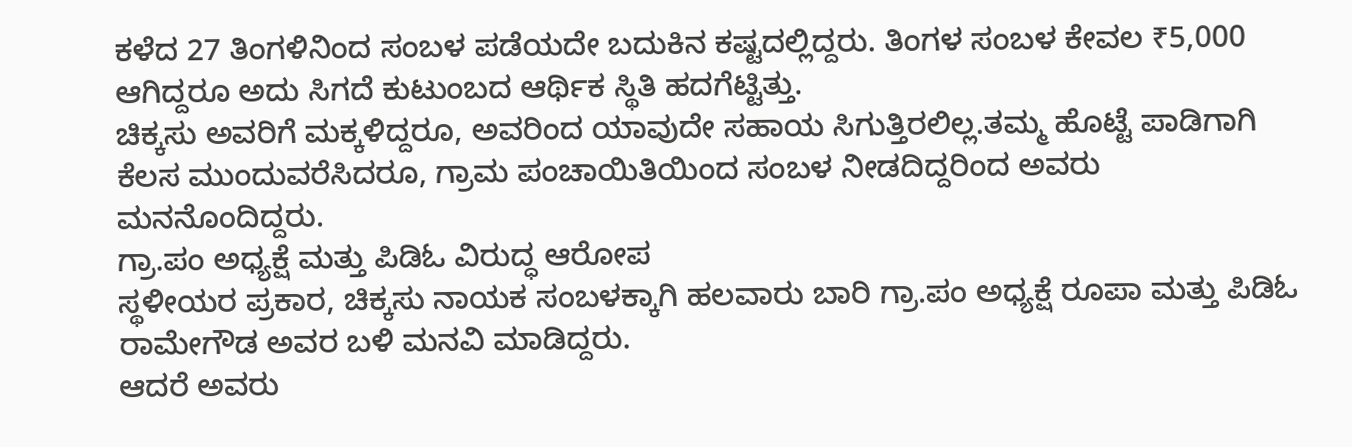ಕಳೆದ 27 ತಿಂಗಳಿನಿಂದ ಸಂಬಳ ಪಡೆಯದೇ ಬದುಕಿನ ಕಷ್ಟದಲ್ಲಿದ್ದರು. ತಿಂಗಳ ಸಂಬಳ ಕೇವಲ ₹5,000 ಆಗಿದ್ದರೂ ಅದು ಸಿಗದೆ ಕುಟುಂಬದ ಆರ್ಥಿಕ ಸ್ಥಿತಿ ಹದಗೆಟ್ಟಿತ್ತು.
ಚಿಕ್ಕಸು ಅವರಿಗೆ ಮಕ್ಕಳಿದ್ದರೂ, ಅವರಿಂದ ಯಾವುದೇ ಸಹಾಯ ಸಿಗುತ್ತಿರಲಿಲ್ಲ.ತಮ್ಮ ಹೊಟ್ಟೆ ಪಾಡಿಗಾಗಿ ಕೆಲಸ ಮುಂದುವರೆಸಿದರೂ, ಗ್ರಾಮ ಪಂಚಾಯಿತಿಯಿಂದ ಸಂಬಳ ನೀಡದಿದ್ದರಿಂದ ಅವರು ಮನನೊಂದಿದ್ದರು.
ಗ್ರಾ.ಪಂ ಅಧ್ಯಕ್ಷೆ ಮತ್ತು ಪಿಡಿಓ ವಿರುದ್ಧ ಆರೋಪ
ಸ್ಥಳೀಯರ ಪ್ರಕಾರ, ಚಿಕ್ಕಸು ನಾಯಕ ಸಂಬಳಕ್ಕಾಗಿ ಹಲವಾರು ಬಾರಿ ಗ್ರಾ.ಪಂ ಅಧ್ಯಕ್ಷೆ ರೂಪಾ ಮತ್ತು ಪಿಡಿಓ ರಾಮೇಗೌಡ ಅವರ ಬಳಿ ಮನವಿ ಮಾಡಿದ್ದರು.
ಆದರೆ ಅವರು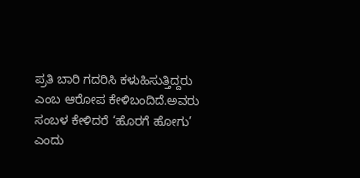ಪ್ರತಿ ಬಾರಿ ಗದರಿಸಿ ಕಳುಹಿಸುತ್ತಿದ್ದರು ಎಂಬ ಆರೋಪ ಕೇಳಿಬಂದಿದೆ.ಅವರು ಸಂಬಳ ಕೇಳಿದರೆ ‘ಹೊರಗೆ ಹೋಗು’ ಎಂದು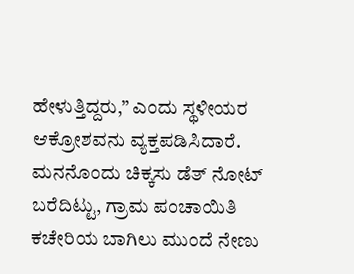ಹೇಳುತ್ತಿದ್ದರು,” ಎಂದು ಸ್ಥಳೀಯರ ಆಕ್ರೋಶವನು ವ್ಯಕ್ತಪಡಿಸಿದಾರೆ.
ಮನನೊಂದು ಚಿಕ್ಕಸು ಡೆತ್ ನೋಟ್ ಬರೆದಿಟ್ಟು, ಗ್ರಾಮ ಪಂಚಾಯಿತಿ ಕಚೇರಿಯ ಬಾಗಿಲು ಮುಂದೆ ನೇಣು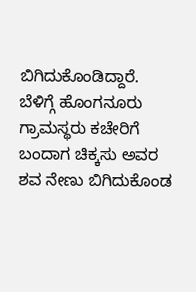ಬಿಗಿದುಕೊಂಡಿದ್ದಾರೆ.
ಬೆಳಿಗ್ಗೆ ಹೊಂಗನೂರು ಗ್ರಾಮಸ್ಥರು ಕಚೇರಿಗೆ ಬಂದಾಗ ಚಿಕ್ಕಸು ಅವರ ಶವ ನೇಣು ಬಿಗಿದುಕೊಂಡ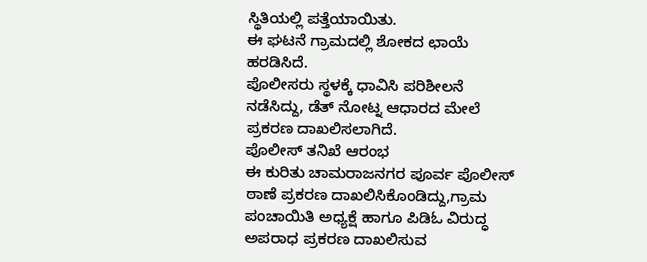ಸ್ಥಿತಿಯಲ್ಲಿ ಪತ್ತೆಯಾಯಿತು.
ಈ ಘಟನೆ ಗ್ರಾಮದಲ್ಲಿ ಶೋಕದ ಛಾಯೆ ಹರಡಿಸಿದೆ.
ಪೊಲೀಸರು ಸ್ಥಳಕ್ಕೆ ಧಾವಿಸಿ ಪರಿಶೀಲನೆ ನಡೆಸಿದ್ದು, ಡೆತ್ ನೋಟ್ನ ಆಧಾರದ ಮೇಲೆ ಪ್ರಕರಣ ದಾಖಲಿಸಲಾಗಿದೆ.
ಪೊಲೀಸ್ ತನಿಖೆ ಆರಂಭ
ಈ ಕುರಿತು ಚಾಮರಾಜನಗರ ಪೂರ್ವ ಪೊಲೀಸ್ ಠಾಣೆ ಪ್ರಕರಣ ದಾಖಲಿಸಿಕೊಂಡಿದ್ದು,ಗ್ರಾಮ ಪಂಚಾಯಿತಿ ಅಧ್ಯಕ್ಷೆ ಹಾಗೂ ಪಿಡಿಓ ವಿರುದ್ಧ ಅಪರಾಧ ಪ್ರಕರಣ ದಾಖಲಿಸುವ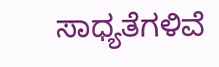ಸಾಧ್ಯತೆಗಳಿವೆ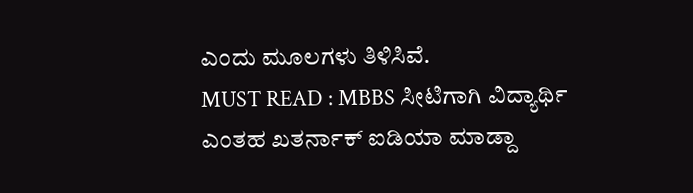ಎಂದು ಮೂಲಗಳು ತಿಳಿಸಿವೆ.
MUST READ : MBBS ಸೀಟಿಗಾಗಿ ವಿದ್ಯಾರ್ಥಿ ಎಂತಹ ಖತರ್ನಾಕ್ ಐಡಿಯಾ ಮಾಡ್ದಾ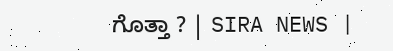ಗೊತ್ತಾ ? | SIRA NEWS |